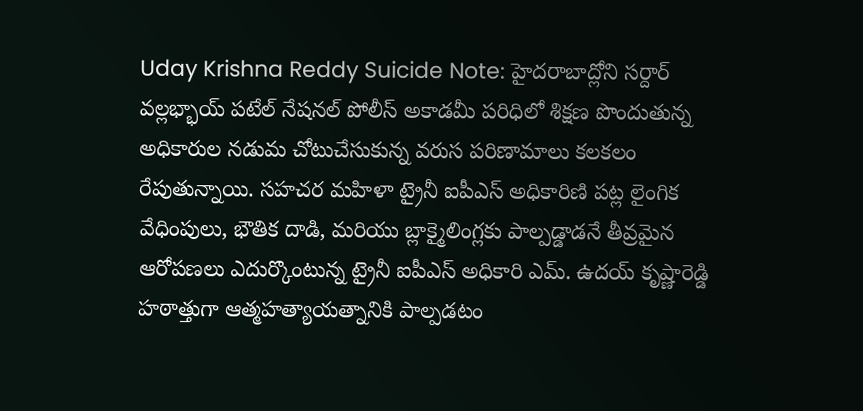Uday Krishna Reddy Suicide Note: హైదరాబాద్లోని సర్దార్ వల్లభ్భాయ్ పటేల్ నేషనల్ పోలీస్ అకాడమీ పరిధిలో శిక్షణ పొందుతున్న అధికారుల నడుమ చోటుచేసుకున్న వరుస పరిణామాలు కలకలం రేపుతున్నాయి. సహచర మహిళా ట్రైనీ ఐపీఎస్ అధికారిణి పట్ల లైంగిక వేధింపులు, భౌతిక దాడి, మరియు బ్లాక్మైలింగ్లకు పాల్పడ్డాడనే తీవ్రమైన ఆరోపణలు ఎదుర్కొంటున్న ట్రైనీ ఐపీఎస్ అధికారి ఎమ్. ఉదయ్ కృష్ణారెడ్డి హఠాత్తుగా ఆత్మహత్యాయత్నానికి పాల్పడటం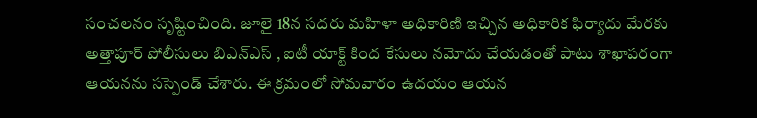సంచలనం సృష్టించింది. జూలై 18న సదరు మహిళా అధికారిణి ఇచ్చిన అధికారిక ఫిర్యాదు మేరకు అత్తాపూర్ పోలీసులు బిఎన్ఎస్ , ఐటీ యాక్ట్ కింద కేసులు నమోదు చేయడంతో పాటు శాఖాపరంగా ఆయనను సస్పెండ్ చేశారు. ఈ క్రమంలో సోమవారం ఉదయం ఆయన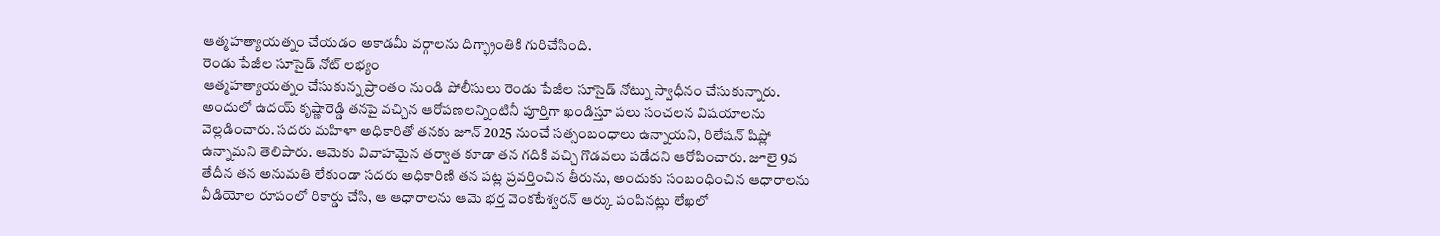ఆత్మహత్యాయత్నం చేయడం అకాడమీ వర్గాలను దిగ్భ్రాంతికి గురిచేసింది.
రెండు పేజీల సూసైడ్ నోట్ లభ్యం
ఆత్మహత్యాయత్నం చేసుకున్న ప్రాంతం నుండి పోలీసులు రెండు పేజీల సూసైడ్ నోట్ను స్వాధీనం చేసుకున్నారు. అందులో ఉదయ్ కృష్ణారెడ్డి తనపై వచ్చిన ఆరోపణలన్నింటినీ పూర్తిగా ఖండిస్తూ పలు సంచలన విషయాలను వెల్లడించారు. సదరు మహిళా అధికారితో తనకు జూన్ 2025 నుంచే సత్సంబంధాలు ఉన్నాయని, రిలేషన్ షిప్లో ఉన్నామని తెలిపారు. ఆమెకు వివాహమైన తర్వాత కూడా తన గదికి వచ్చి గొడవలు పడేదని ఆరోపించారు. జూలై 9వ తేదీన తన అనుమతి లేకుండా సదరు అధికారిణి తన పట్ల ప్రవర్తించిన తీరును, అందుకు సంబంధించిన ఆధారాలను వీడియోల రూపంలో రికార్డు చేసి, ఆ ఆధారాలను ఆమె భర్త వెంకటేశ్వరన్ ఆర్కు పంపినట్లు లేఖలో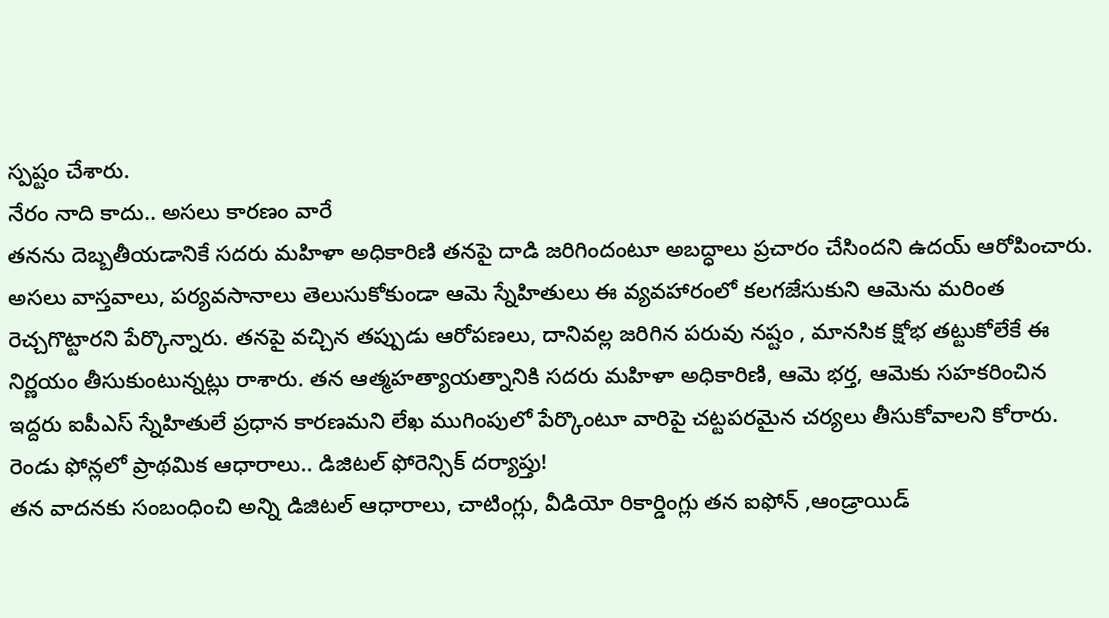స్పష్టం చేశారు.
నేరం నాది కాదు.. అసలు కారణం వారే
తనను దెబ్బతీయడానికే సదరు మహిళా అధికారిణి తనపై దాడి జరిగిందంటూ అబద్ధాలు ప్రచారం చేసిందని ఉదయ్ ఆరోపించారు. అసలు వాస్తవాలు, పర్యవసానాలు తెలుసుకోకుండా ఆమె స్నేహితులు ఈ వ్యవహారంలో కలగజేసుకుని ఆమెను మరింత రెచ్చగొట్టారని పేర్కొన్నారు. తనపై వచ్చిన తప్పుడు ఆరోపణలు, దానివల్ల జరిగిన పరువు నష్టం , మానసిక క్షోభ తట్టుకోలేకే ఈ నిర్ణయం తీసుకుంటున్నట్లు రాశారు. తన ఆత్మహత్యాయత్నానికి సదరు మహిళా అధికారిణి, ఆమె భర్త, ఆమెకు సహకరించిన ఇద్దరు ఐపీఎస్ స్నేహితులే ప్రధాన కారణమని లేఖ ముగింపులో పేర్కొంటూ వారిపై చట్టపరమైన చర్యలు తీసుకోవాలని కోరారు.
రెండు ఫోన్లలో ప్రాథమిక ఆధారాలు.. డిజిటల్ ఫోరెన్సిక్ దర్యాప్తు!
తన వాదనకు సంబంధించి అన్ని డిజిటల్ ఆధారాలు, చాటింగ్లు, వీడియో రికార్డింగ్లు తన ఐఫోన్ ,ఆండ్రాయిడ్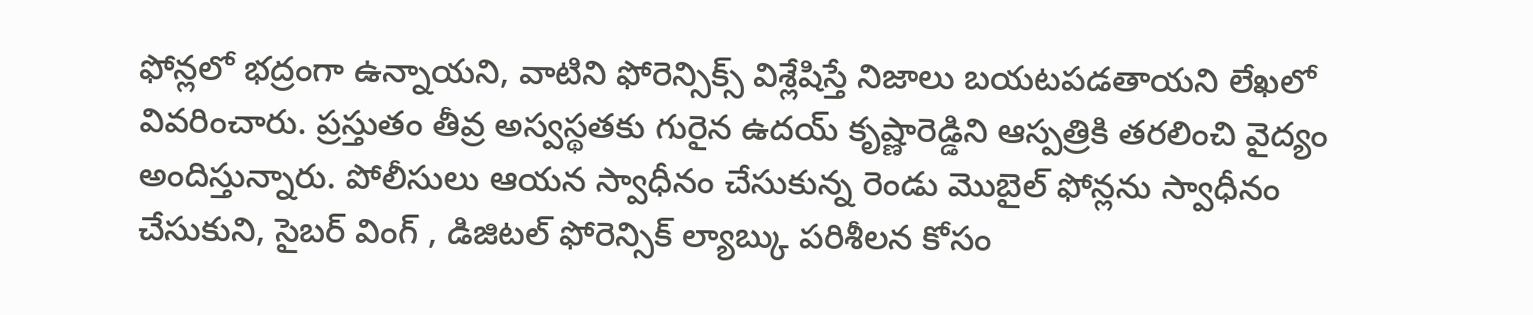ఫోన్లలో భద్రంగా ఉన్నాయని, వాటిని ఫోరెన్సిక్స్ విశ్లేషిస్తే నిజాలు బయటపడతాయని లేఖలో వివరించారు. ప్రస్తుతం తీవ్ర అస్వస్థతకు గురైన ఉదయ్ కృష్ణారెడ్డిని ఆస్పత్రికి తరలించి వైద్యం అందిస్తున్నారు. పోలీసులు ఆయన స్వాధీనం చేసుకున్న రెండు మొబైల్ ఫోన్లను స్వాధీనం చేసుకుని, సైబర్ వింగ్ , డిజిటల్ ఫోరెన్సిక్ ల్యాబ్కు పరిశీలన కోసం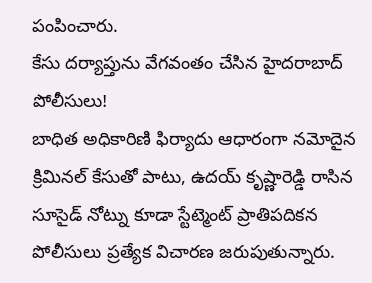పంపించారు.
కేసు దర్యాప్తును వేగవంతం చేసిన హైదరాబాద్ పోలీసులు!
బాధిత అధికారిణి ఫిర్యాదు ఆధారంగా నమోదైన క్రిమినల్ కేసుతో పాటు, ఉదయ్ కృష్ణారెడ్డి రాసిన సూసైడ్ నోట్ను కూడా స్టేట్మెంట్ ప్రాతిపదికన పోలీసులు ప్రత్యేక విచారణ జరుపుతున్నారు.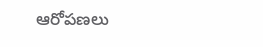ఆరోపణలు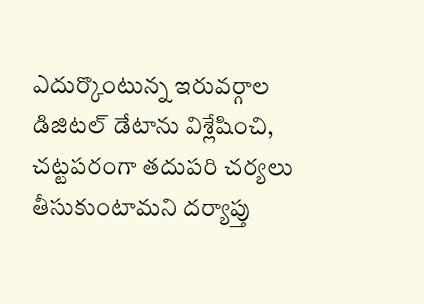ఎదుర్కొంటున్న ఇరువర్గాల డిజిటల్ డేటాను విశ్లేషించి, చట్టపరంగా తదుపరి చర్యలు తీసుకుంటామని దర్యాప్తు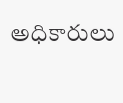అధికారులు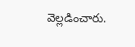వెల్లడించారు.